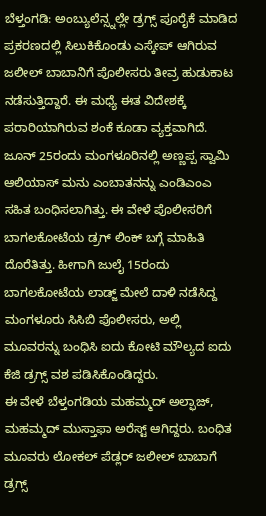ಬೆಳ್ತಂಗಡಿ: ಅಂಬ್ಯುಲೆನ್ಸ್ನಲ್ಲೇ ಡ್ರಗ್ಸ್ ಪೂರೈಕೆ ಮಾಡಿದ ಪ್ರಕರಣದಲ್ಲಿ ಸಿಲುಕಿಕೊಂಡು ಎಸ್ಕೇಪ್ ಆಗಿರುವ ಜಲೀಲ್ ಬಾಬಾನಿಗೆ ಪೊಲೀಸರು ತೀವ್ರ ಹುಡುಕಾಟ ನಡೆಸುತ್ತಿದ್ದಾರೆ. ಈ ಮಧ್ಯೆ ಈತ ವಿದೇಶಕ್ಕೆ ಪರಾರಿಯಾಗಿರುವ ಶಂಕೆ ಕೂಡಾ ವ್ಯಕ್ತವಾಗಿದೆ.
ಜೂನ್ 25ರಂದು ಮಂಗಳೂರಿನಲ್ಲಿ ಅಣ್ಣಪ್ಪ ಸ್ವಾಮಿ ಆಲಿಯಾಸ್ ಮನು ಎಂಬಾತನನ್ನು ಎಂಡಿಎಂಎ ಸಹಿತ ಬಂಧಿಸಲಾಗಿತ್ತು. ಈ ವೇಳೆ ಪೊಲೀಸರಿಗೆ ಬಾಗಲಕೋಟೆಯ ಡ್ರಗ್ ಲಿಂಕ್ ಬಗ್ಗೆ ಮಾಹಿತಿ ದೊರೆತಿತ್ತು. ಹೀಗಾಗಿ ಜುಲೈ 15ರಂದು ಬಾಗಲಕೋಟೆಯ ಲಾಡ್ಜ್ ಮೇಲೆ ದಾಳಿ ನಡೆಸಿದ್ದ ಮಂಗಳೂರು ಸಿಸಿಬಿ ಪೊಲೀಸರು, ಅಲ್ಲಿ ಮೂವರನ್ನು ಬಂಧಿಸಿ ಐದು ಕೋಟಿ ಮೌಲ್ಯದ ಐದು ಕೆಜಿ ಡ್ರಗ್ಸ್ ವಶ ಪಡಿಸಿಕೊಂಡಿದ್ದರು.
ಈ ವೇಳೆ ಬೆಳ್ತಂಗಡಿಯ ಮಹಮ್ಮದ್ ಅಲ್ಫಾಜ್, ಮಹಮ್ಮದ್ ಮುಸ್ತಾಫಾ ಅರೆಸ್ಟ್ ಆಗಿದ್ದರು. ಬಂಧಿತ ಮೂವರು ಲೋಕಲ್ ಪೆಡ್ಲರ್ ಜಲೀಲ್ ಬಾಬಾಗೆ ಡ್ರಗ್ಸ್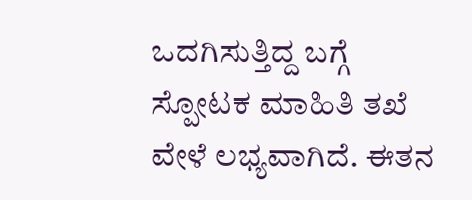ಒದಗಿಸುತ್ತಿದ್ದ ಬಗ್ಗೆ ಸ್ಪೋಟಕ ಮಾಹಿತಿ ತಖೆ ವೇಳೆ ಲಭ್ಯವಾಗಿದೆ. ಈತನ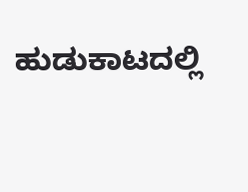ಹುಡುಕಾಟದಲ್ಲಿ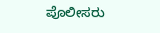ಪೊಲೀಸರು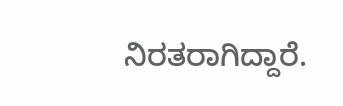ನಿರತರಾಗಿದ್ದಾರೆ.